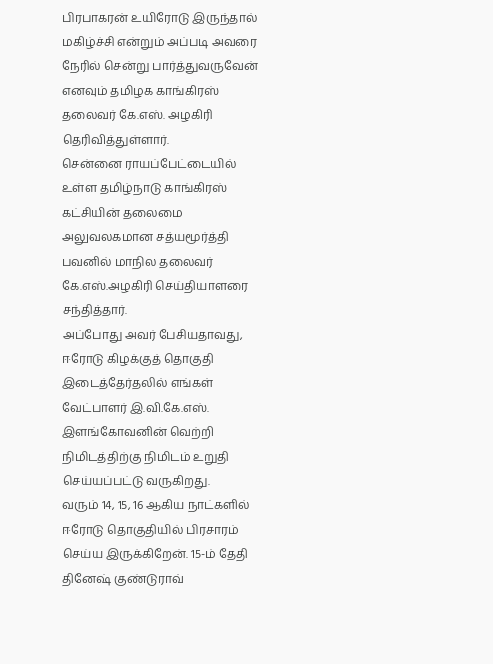பிரபாகரன் உயிரோடு இருந்தால் மகிழ்ச்சி என்றும் அப்படி அவரை நேரில் சென்று பார்த்துவருவேன் எனவும் தமிழக காங்கிரஸ் தலைவர் கே.எஸ். அழகிரி தெரிவித்துள்ளார்.
சென்னை ராயப்பேட்டையில் உள்ள தமிழ்நாடு காங்கிரஸ் கட்சியின் தலைமை அலுவலகமான சத்யமூர்த்தி பவனில் மாநில தலைவர் கே.எஸ்.அழகிரி செய்தியாளரை சந்தித்தார்.
அப்போது அவர் பேசியதாவது, ஈரோடு கிழக்குத் தொகுதி இடைத்தேர்தலில் எங்கள் வேட்பாளர் இ.வி.கே.எஸ். இளங்கோவனின் வெற்றி நிமிடத்திற்கு நிமிடம் உறுதி செய்யப்பட்டு வருகிறது.
வரும் 14, 15, 16 ஆகிய நாட்களில் ஈரோடு தொகுதியில் பிரசாரம் செய்ய இருக்கிறேன். 15-ம் தேதி தினேஷ் குண்டுராவ்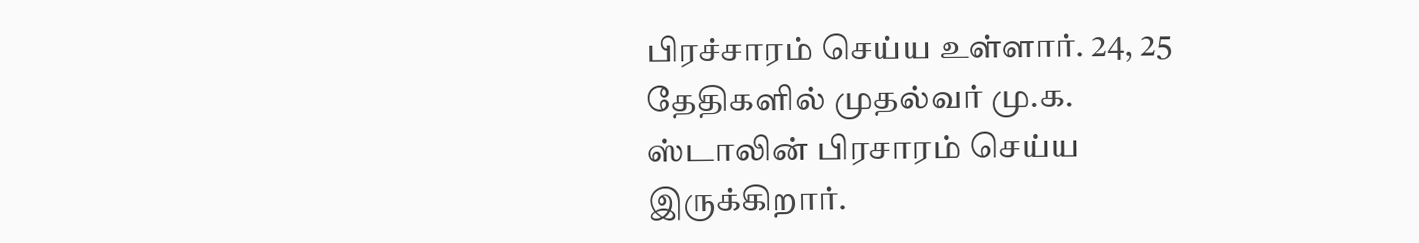பிரச்சாரம் செய்ய உள்ளார். 24, 25 தேதிகளில் முதல்வர் மு.க. ஸ்டாலின் பிரசாரம் செய்ய இருக்கிறார்.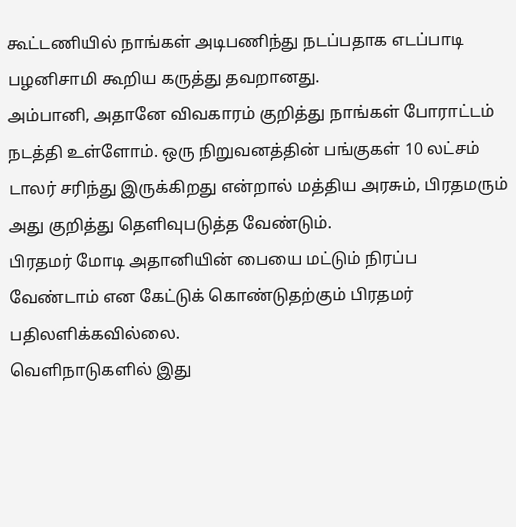கூட்டணியில் நாங்கள் அடிபணிந்து நடப்பதாக எடப்பாடி பழனிசாமி கூறிய கருத்து தவறானது.
அம்பானி, அதானே விவகாரம் குறித்து நாங்கள் போராட்டம் நடத்தி உள்ளோம். ஒரு நிறுவனத்தின் பங்குகள் 10 லட்சம் டாலர் சரிந்து இருக்கிறது என்றால் மத்திய அரசும், பிரதமரும் அது குறித்து தெளிவுபடுத்த வேண்டும்.
பிரதமர் மோடி அதானியின் பையை மட்டும் நிரப்ப வேண்டாம் என கேட்டுக் கொண்டுதற்கும் பிரதமர் பதிலளிக்கவில்லை.
வெளிநாடுகளில் இது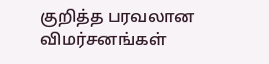குறித்த பரவலான விமர்சனங்கள்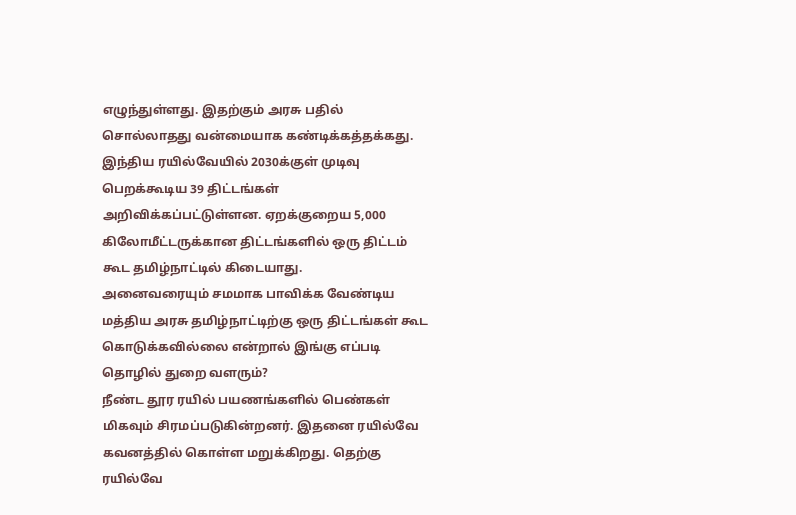எழுந்துள்ளது. இதற்கும் அரசு பதில் சொல்லாதது வன்மையாக கண்டிக்கத்தக்கது. இந்திய ரயில்வேயில் 2030க்குள் முடிவு பெறக்கூடிய 39 திட்டங்கள் அறிவிக்கப்பட்டுள்ளன. ஏறக்குறைய 5,000 கிலோமீட்டருக்கான திட்டங்களில் ஒரு திட்டம் கூட தமிழ்நாட்டில் கிடையாது.
அனைவரையும் சமமாக பாவிக்க வேண்டிய மத்திய அரசு தமிழ்நாட்டிற்கு ஒரு திட்டங்கள் கூட கொடுக்கவில்லை என்றால் இங்கு எப்படி தொழில் துறை வளரும்?
நீண்ட தூர ரயில் பயணங்களில் பெண்கள் மிகவும் சிரமப்படுகின்றனர். இதனை ரயில்வே கவனத்தில் கொள்ள மறுக்கிறது. தெற்கு ரயில்வே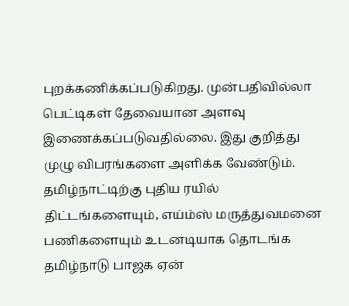புறக்கணிக்கப்படுகிறது. முன்பதிவில்லா பெட்டிகள் தேவையான அளவு இணைக்கப்படுவதில்லை. இது குறித்து முழு விபரங்களை அளிக்க வேண்டும்.
தமிழ்நாட்டிற்கு புதிய ரயில் திட்டங்களையும், எய்ம்ஸ் மருத்துவமனை பணிகளையும் உடனடியாக தொடங்க தமிழ்நாடு பாஜக ஏன்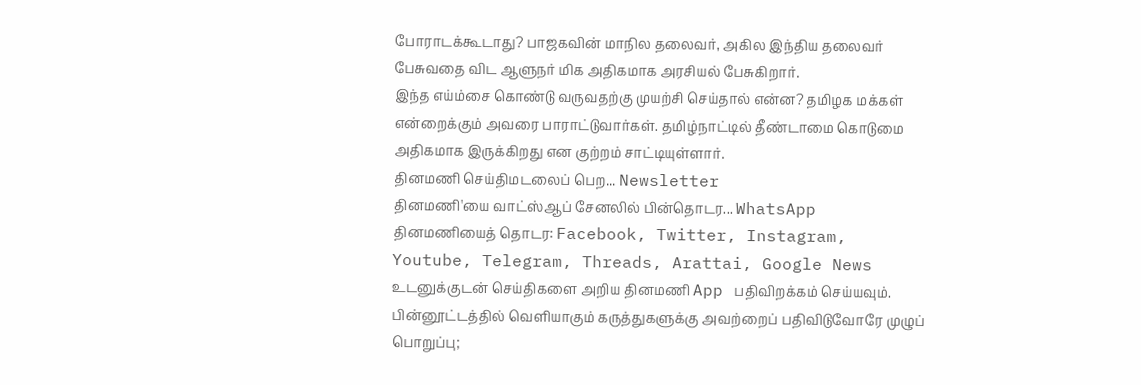போராடக்கூடாது? பாஜகவின் மாநில தலைவர், அகில இந்திய தலைவர் பேசுவதை விட ஆளுநர் மிக அதிகமாக அரசியல் பேசுகிறார்.
இந்த எய்ம்சை கொண்டு வருவதற்கு முயற்சி செய்தால் என்ன? தமிழக மக்கள் என்றைக்கும் அவரை பாராட்டுவார்கள். தமிழ்நாட்டில் தீண்டாமை கொடுமை அதிகமாக இருக்கிறது என குற்றம் சாட்டியுள்ளார்.
தினமணி செய்திமடலைப் பெற... Newsletter
தினமணி'யை வாட்ஸ்ஆப் சேனலில் பின்தொடர... WhatsApp
தினமணியைத் தொடர: Facebook, Twitter, Instagram, Youtube, Telegram, Threads, Arattai, Google News
உடனுக்குடன் செய்திகளை அறிய தினமணி App பதிவிறக்கம் செய்யவும்.
பின்னூட்டத்தில் வெளியாகும் கருத்துகளுக்கு அவற்றைப் பதிவிடுவோரே முழுப் பொறுப்பு;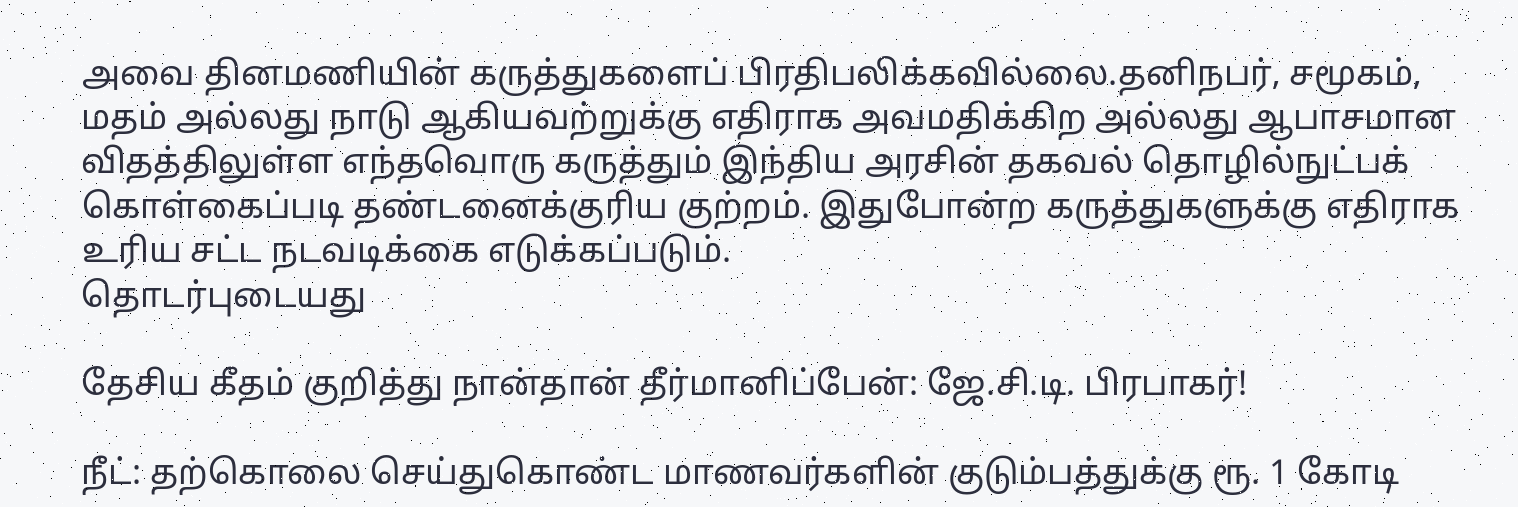அவை தினமணியின் கருத்துகளைப் பிரதிபலிக்கவில்லை.தனிநபர், சமூகம், மதம் அல்லது நாடு ஆகியவற்றுக்கு எதிராக அவமதிக்கிற அல்லது ஆபாசமான விதத்திலுள்ள எந்தவொரு கருத்தும் இந்திய அரசின் தகவல் தொழில்நுட்பக் கொள்கைப்படி தண்டனைக்குரிய குற்றம். இதுபோன்ற கருத்துகளுக்கு எதிராக உரிய சட்ட நடவடிக்கை எடுக்கப்படும்.
தொடர்புடையது

தேசிய கீதம் குறித்து நான்தான் தீர்மானிப்பேன்: ஜே.சி.டி. பிரபாகர்!

நீட்: தற்கொலை செய்துகொண்ட மாணவர்களின் குடும்பத்துக்கு ரூ. 1 கோடி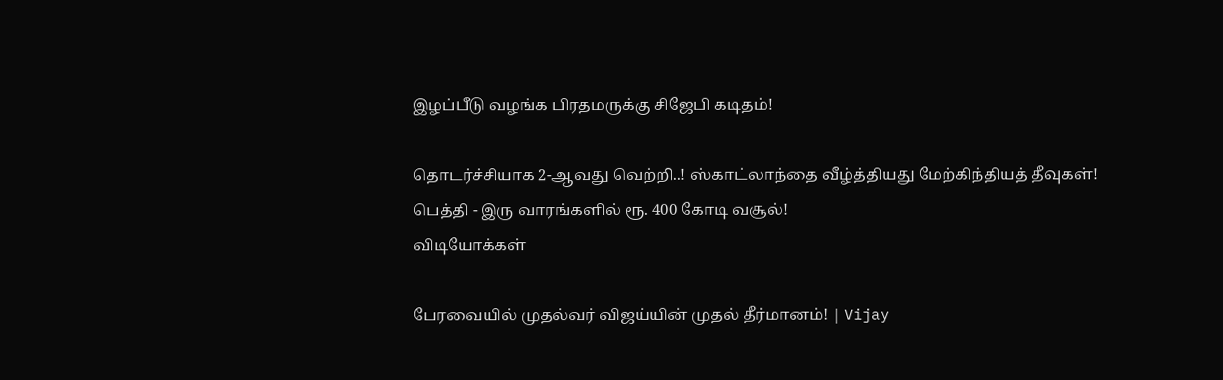இழப்பீடு வழங்க பிரதமருக்கு சிஜேபி கடிதம்!

தொடர்ச்சியாக 2-ஆவது வெற்றி..! ஸ்காட்லாந்தை வீழ்த்தியது மேற்கிந்தியத் தீவுகள்!
பெத்தி - இரு வாரங்களில் ரூ. 400 கோடி வசூல்!
விடியோக்கள்

பேரவையில் முதல்வர் விஜய்யின் முதல் தீர்மானம்! | Vijay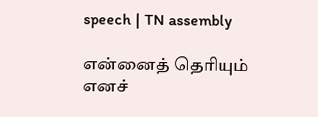speech | TN assembly

என்னைத் தெரியும் எனச்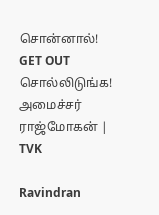சொன்னால்! GET OUT சொல்லிடுங்க! அமைச்சர் ராஜ்மோகன் | TVK

Ravindran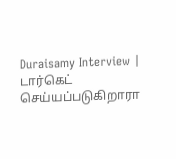Duraisamy Interview | டார்கெட் செய்யப்படுகிறாரா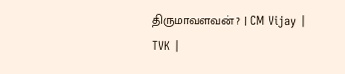திருமாவளவன் ? | CM Vijay | TVK |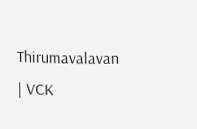Thirumavalavan | VCK